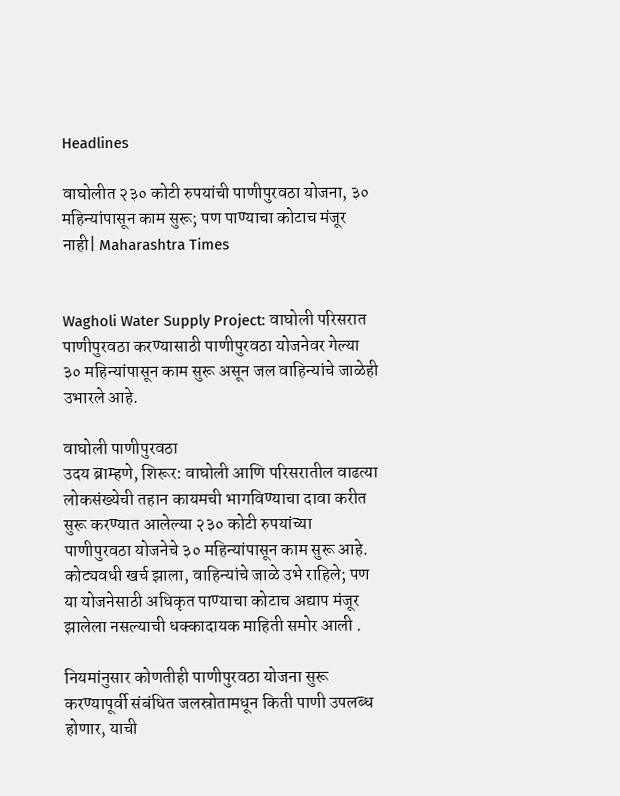Headlines

वाघोलीत २३० कोटी रुपयांची पाणीपुरवठा योजना, ३० महिन्यांपासून काम सुरू; पण पाण्याचा कोटाच मंजूर नाही| Maharashtra Times


Wagholi Water Supply Project: वाघोली परिसरात पाणीपुरवठा करण्यासाठी पाणीपुरवठा योजनेवर गेल्या ३० महिन्यांपासून काम सुरू असून जल वाहिन्यांचे जाळेही उभारले आहे.

वाघोली पाणीपुरवठा
उदय ब्राम्हणे, शिरूर: वाघोली आणि परिसरातील वाढत्या लोकसंख्येची तहान कायमची भागविण्याचा दावा करीत सुरू करण्यात आलेल्या २३० कोटी रुपयांच्या पाणीपुरवठा योजनेचे ३० महिन्यांपासून काम सुरू आहे. कोट्यवधी खर्च झाला, वाहिन्यांचे जाळे उभे राहिले; पण या योजनेसाठी अधिकृत पाण्याचा कोटाच अद्याप मंजूर झालेला नसल्याची धक्कादायक माहिती समोर आली .

नियमांनुसार कोणतीही पाणीपुरवठा योजना सुरू करण्यापूर्वी संबंधित जलस्रोतामधून किती पाणी उपलब्ध होणार, याची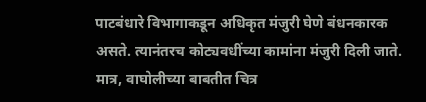पाटबंधारे विभागाकडून अधिकृत मंजुरी घेणे बंधनकारक असते. त्यानंतरच कोट्यवधींच्या कामांना मंजुरी दिली जाते. मात्र, वाघोलीच्या बाबतीत चित्र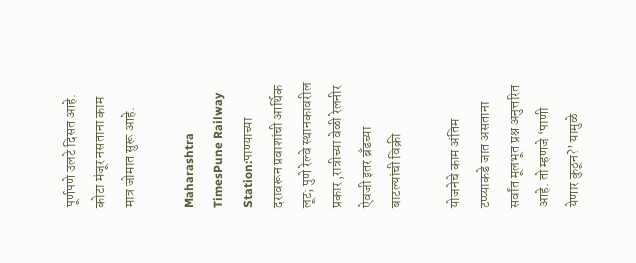पूर्णपणे उलटे दिसत आहे. कोटा मंजूर नसताना काम मात्र जोमात सुरू आहे.

Maharashtra TimesPune Railway Station:पाण्याच्या दरावरून प्रवाशांची आर्थिक लूट; पुणे रेल्वे स्थानकावरील प्रकार ,रात्रीच्या वेळी रेलनीर ऐवजी इतर ब्रँडच्या बाटल्यांची विक्री

योजनेचे काम अंतिम टप्प्याकडे जात असताना सर्वांत मूलभूत प्रश्न अनुत्तरित आहे. तो म्हणजे ‘पाणी येणार कुठून?’ यामुळे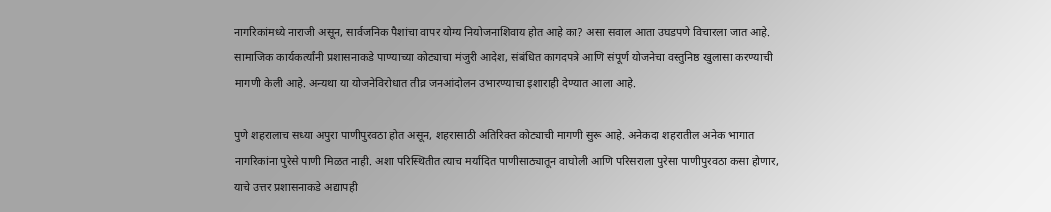नागरिकांमध्ये नाराजी असून, सार्वजनिक पैशांचा वापर योग्य नियोजनाशिवाय होत आहे का? असा सवाल आता उघडपणे विचारला जात आहे. सामाजिक कार्यकर्त्यांनी प्रशासनाकडे पाण्याच्या कोट्याचा मंजुरी आदेश, संबंधित कागदपत्रे आणि संपूर्ण योजनेचा वस्तुनिष्ठ खुलासा करण्याची मागणी केली आहे. अन्यथा या योजनेविरोधात तीव्र जनआंदोलन उभारण्याचा इशाराही देण्यात आला आहे.

पुणे शहरालाच सध्या अपुरा पाणीपुरवठा होत असून, शहरासाठी अतिरिक्त कोट्याची मागणी सुरू आहे. अनेकदा शहरातील अनेक भागात नागरिकांना पुरेसे पाणी मिळत नाही. अशा परिस्थितीत त्याच मर्यादित पाणीसाठ्यातून वाघोली आणि परिसराला पुरेसा पाणीपुरवठा कसा होणार, याचे उत्तर प्रशासनाकडे अद्यापही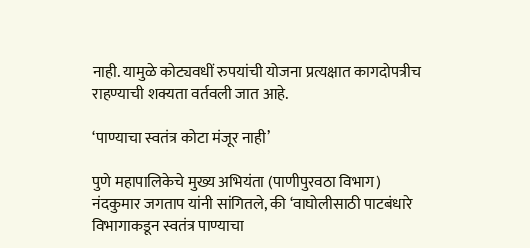नाही. यामुळे कोट्यवधीं रुपयांची योजना प्रत्यक्षात कागदोपत्रीच राहण्याची शक्यता वर्तवली जात आहे.

‘पाण्याचा स्वतंत्र कोटा मंजूर नाही’

पुणे महापालिकेचे मुख्य अभियंता (पाणीपुरवठा विभाग) नंदकुमार जगताप यांनी सांगितले, की ‘वाघोलीसाठी पाटबंधारे विभागाकडून स्वतंत्र पाण्याचा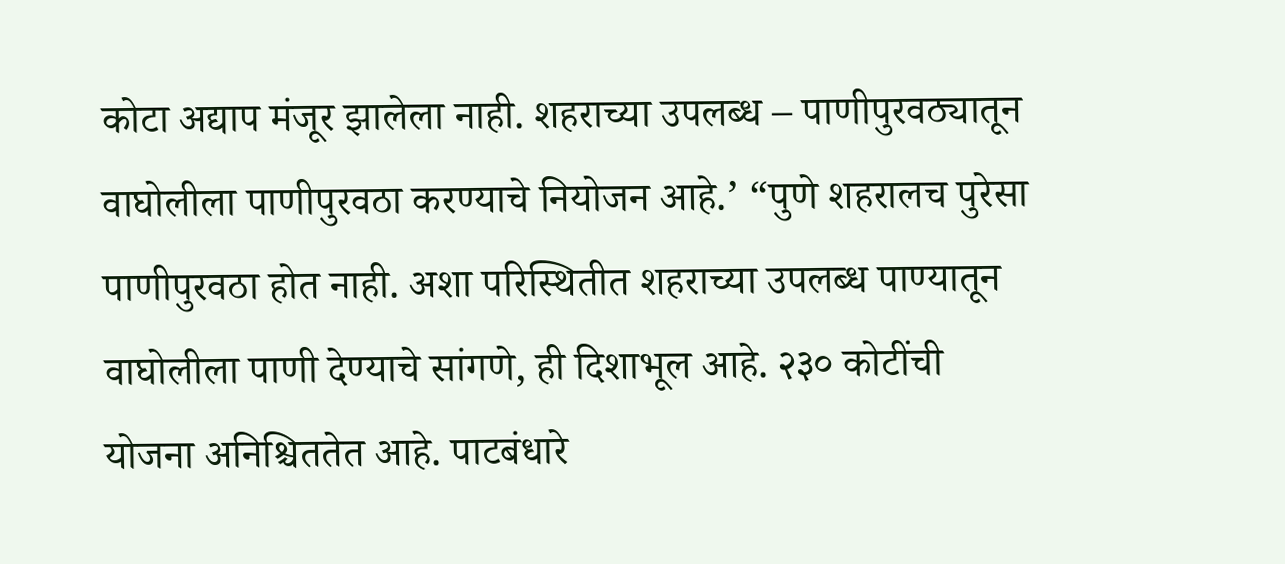कोटा अद्याप मंजूर झालेला नाही. शहराच्या उपलब्ध – पाणीपुरवठ्यातून वाघोलीला पाणीपुरवठा करण्याचे नियोजन आहे.’ “पुणे शहरालच पुरेसा पाणीपुरवठा होत नाही. अशा परिस्थितीत शहराच्या उपलब्ध पाण्यातून वाघोलीला पाणी देण्याचे सांगणे, ही दिशाभूल आहे. २३० कोटींची योजना अनिश्चिततेत आहे. पाटबंधारे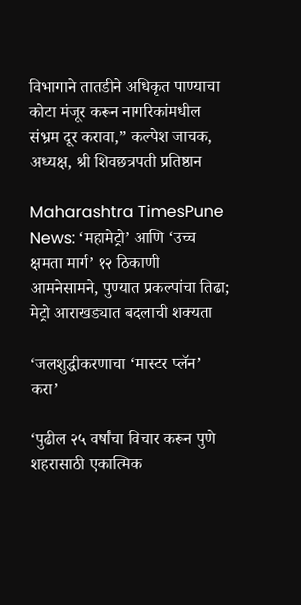विभागाने तातडीने अधिकृत पाण्याचा कोटा मंजूर करून नागरिकांमधील संभ्रम दूर करावा,” कल्पेश जाचक, अध्यक्ष, श्री शिवछत्रपती प्रतिष्ठान

Maharashtra TimesPune News: ‘महामेट्रो’ आणि ‘उच्च क्षमता मार्ग’ १२ ठिकाणी आमनेसामने, पुण्यात प्रकल्पांचा तिढा; मेट्रो आराखड्यात बदलाची शक्यता

‘जलशुद्धीकरणाचा ‘मास्टर प्लॅन’ करा’

‘पुढील २५ वर्षांचा विचार करून पुणे शहरासाठी एकात्मिक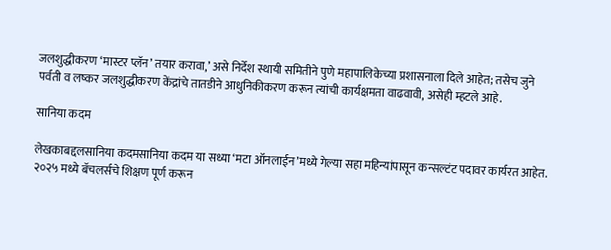जलशुद्धीकरण ‘मास्टर प्लॅन’ तयार करावा,’ असे निर्देश स्थायी समितीने पुणे महापालिकेच्या प्रशासनाला दिले आहेत; तसेच जुने पर्वती व लष्कर जलशुद्धीकरण केंद्रांचे तातडीने आधुनिकीकरण करून त्यांची कार्यक्षमता वाढवावी, असेही म्हटले आहे.

सानिया कदम

लेखकाबद्दलसानिया कदमसानिया कदम या सध्या ‘मटा ऑनलाईन’मध्ये गेल्या सहा महिन्यांपासून कन्सल्टंट पदावर कार्यरत आहेत. २०२५ मध्ये बॅचलर्सचे शिक्षण पूर्ण करून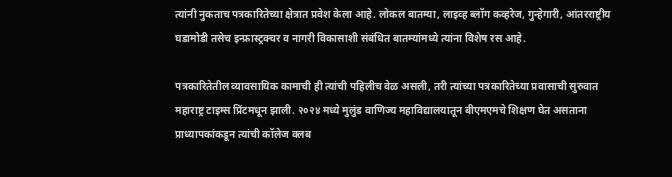त्यांनी नुकताच पत्रकारितेच्या क्षेत्रात प्रवेश केला आहे. लोकल बातम्या, लाइव्ह ब्लॉग कव्हरेज, गुन्हेगारी, आंतरराष्ट्रीय घडामोडी तसेच इन्फ्रास्ट्रक्चर व नागरी विकासाशी संबंधित बातम्यांमध्ये त्यांना विशेष रस आहे.

पत्रकारितेतील व्यावसायिक कामाची ही त्यांची पहिलीच वेळ असली, तरी त्यांच्या पत्रकारितेच्या प्रवासाची सुरुवात महाराष्ट्र टाइम्स प्रिंटमधून झाली. २०२४ मध्ये मुलुंड वाणिज्य महाविद्यालयातून बीएमएमचे शिक्षण घेत असताना प्राध्यापकांकडून त्यांची कॉलेज क्लब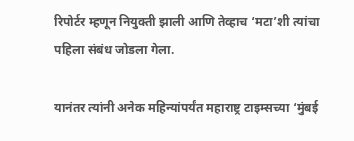रिपोर्टर म्हणून नियुक्ती झाली आणि तेव्हाच ‘मटा’शी त्यांचा पहिला संबंध जोडला गेला.

यानंतर त्यांनी अनेक महिन्यांपर्यंत महाराष्ट्र टाइम्सच्या ‘मुंबई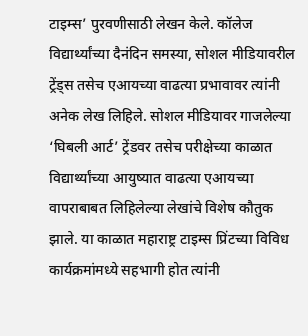टाइम्स’ पुरवणीसाठी लेखन केले. कॉलेज विद्यार्थ्यांच्या दैनंदिन समस्या, सोशल मीडियावरील ट्रेंड्स तसेच एआयच्या वाढत्या प्रभावावर त्यांनी अनेक लेख लिहिले. सोशल मीडियावर गाजलेल्या ‘घिबली आर्ट’ ट्रेंडवर तसेच परीक्षेच्या काळात विद्यार्थ्यांच्या आयुष्यात वाढत्या एआयच्या वापराबाबत लिहिलेल्या लेखांचे विशेष कौतुक झाले. या काळात महाराष्ट्र टाइम्स प्रिंटच्या विविध कार्यक्रमांमध्ये सहभागी होत त्यांनी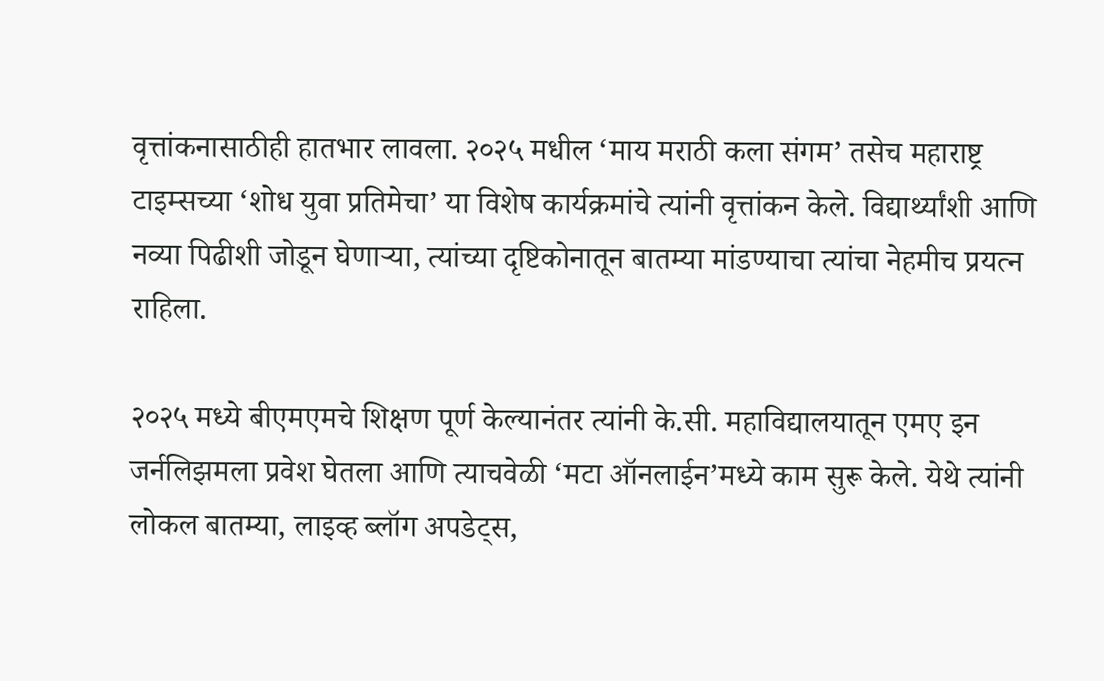वृत्तांकनासाठीही हातभार लावला. २०२५ मधील ‘माय मराठी कला संगम’ तसेच महाराष्ट्र टाइम्सच्या ‘शोध युवा प्रतिमेचा’ या विशेष कार्यक्रमांचे त्यांनी वृत्तांकन केले. विद्यार्थ्यांशी आणि नव्या पिढीशी जोडून घेणाऱ्या, त्यांच्या दृष्टिकोनातून बातम्या मांडण्याचा त्यांचा नेहमीच प्रयत्न राहिला.

२०२५ मध्ये बीएमएमचे शिक्षण पूर्ण केल्यानंतर त्यांनी के.सी. महाविद्यालयातून एमए इन जर्नलिझमला प्रवेश घेतला आणि त्याचवेळी ‘मटा ऑनलाईन’मध्ये काम सुरू केले. येथे त्यांनी लोकल बातम्या, लाइव्ह ब्लॉग अपडेट्स,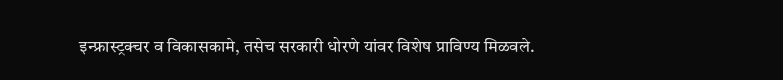इन्फ्रास्ट्रक्चर व विकासकामे, तसेच सरकारी धोरणे यांवर विशेष प्राविण्य मिळवले.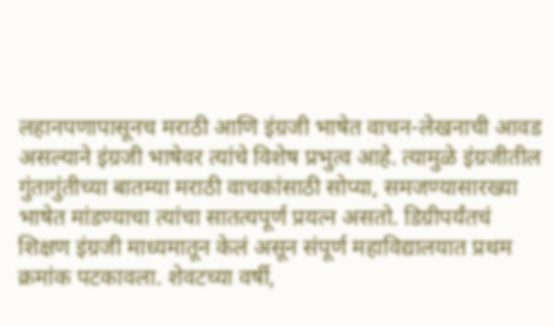लहानपणापासूनच मराठी आणि इंग्रजी भाषेत वाचन-लेखनाची आवड असल्याने इंग्रजी भाषेवर त्यांचे विशेष प्रभुत्व आहे. त्यामुळे इंग्रजीतील गुंतागुंतीच्या बातम्या मराठी वाचकांसाठी सोप्या, समजण्यासारख्या भाषेत मांडण्याचा त्यांचा सातत्यपूर्ण प्रयत्न असतो. डिग्रीपर्यंतचं शिक्षण इंग्रजी माध्यमातून केलं असून संपूर्ण महाविद्यालयात प्रथम क्रमांक पटकावला. शेवटच्या वर्षी,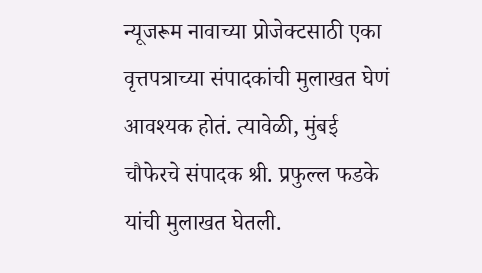न्यूजरूम नावाच्या प्रोजेक्टसाठी एका वृत्तपत्राच्या संपादकांची मुलाखत घेणं आवश्यक होतं. त्यावेळी, मुंबई चौफेरचे संपादक श्री. प्रफुल्ल फडके यांची मुलाखत घेतली.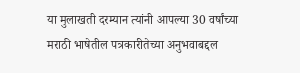या मुलाखती दरम्यान त्यांनी आपल्या 30 वर्षांच्या मराठी भाषेतील पत्रकारीतेच्या अनुभवाबद्दल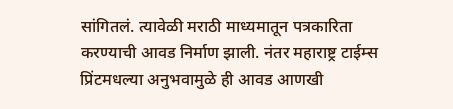सांगितलं. त्यावेळी मराठी माध्यमातून पत्रकारिता करण्याची आवड निर्माण झाली. नंतर महाराष्ट्र टाईम्स प्रिंटमधल्या अनुभवामुळे ही आवड आणखी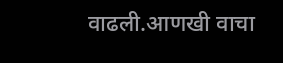वाढली.आणखी वाचा